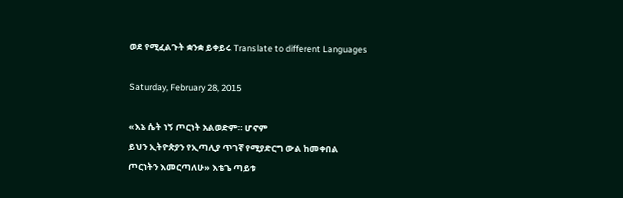ወደ የሚፈልጉት ቋንቋ ይቀይሩ Translate to different Languages

Saturday, February 28, 2015

«እኔ ሴት ነኝ ጦርነት አልወድም። ሆኖም
ይህን ኢትዮጵያን የኢጣሊያ ጥገኛ የሚያድርግ ውል ከመቀበል
ጦርነትን እመርጣለሁ» እቴጌ ጣይቱ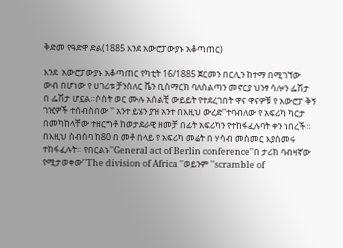ቅድመ የዓድዋ ድል(1885 እንደ አውሮፓውያኑ አቆጣጠር)

እንደ  አውሮፓውያኑ አቆጣጠር የካቲት 16/1885 ጀርመን በርሊን ከተማ በሚገኘው ውብ በሆነው የ ሀገሪቱ ቻንስለር ቬን ቢስማርክ ባለስልጣን መኖርያ ህንፃ ሳሎን ፌሽታ በ ፌሽታ ሆኗል።ሶስት ወር ሙሉ አሰልቺ ውይይት የተደረገበት ዋና ዋናዎቹ የ አውሮፓ ቅኝ ገዢዎች ተሰብስበው '' አንተ ይሄን ያዝ አንተ በእዚህ ውረድ''ተባብለው የ አፍሪካ ካርታ  በመካከላቸው ተዘርግቶ ከወታደራዊ ዘመቻ በፊት አፍሪካን የተከፋፈሉባት ቀን ነበረች። በእዚህ ስብሰባ ከ80 በ መቶ በላይ የ አፍሪካ መሬት በ ሃሳብ መስመር እያሰመሩ ተከፋፈሉት። የበርልኑ''General act of Berlin conference''በ ታሪክ ባብዛኛው የሚታወቀው’'The division of Africa ''ወይንም ''scramble of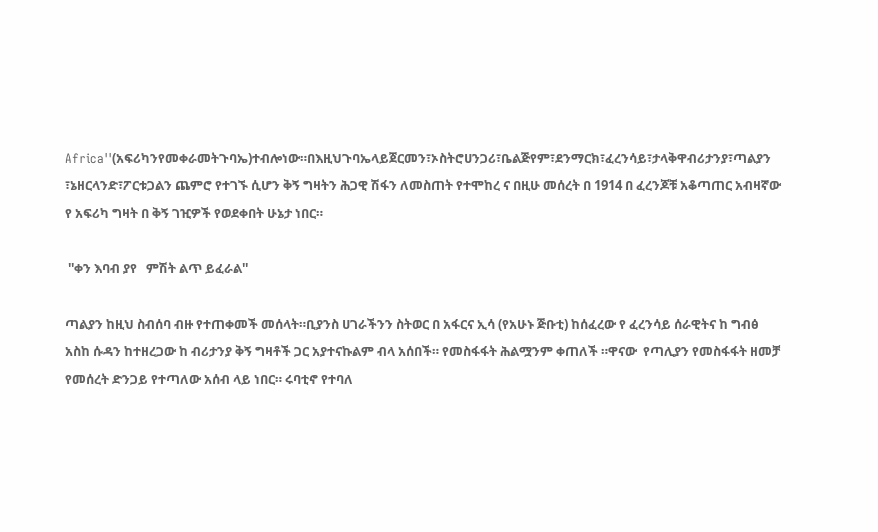Africa''(አፍሪካንየመቀራመትጉባኤ)ተብሎነው።በእዚህጉባኤላይጀርመን፣ኦስትሮሀንጋሪ፣ቤልጅየም፣ደንማርክ፣ፈረንሳይ፣ታላቅዋብሪታንያ፣ጣልያን ፣ኔዘርላንድ፣ፖርቱጋልን ጨምሮ የተገኙ ሲሆን ቅኝ ግዛትን ሕጋዊ ሽፋን ለመስጠት የተሞከረ ና በዚሁ መሰረት በ 1914 በ ፈረንጆቹ አቆጣጠር አብዛኛው የ አፍሪካ ግዛት በ ቅኝ ገዢዎች የወደቀበት ሁኔታ ነበር።

 ''ቀን እባብ ያየ   ምሽት ልጥ ይፈራል''

ጣልያን ከዚህ ስብሰባ ብዙ የተጠቀመች መሰላት።ቢያንስ ሀገራችንን ስትወር በ አፋርና ኢሳ (የአሁኑ ጅቡቲ) ከሰፈረው የ ፈረንሳይ ሰራዊትና ከ ግብፅ አስከ ሱዳን ከተዘረጋው ከ ብሪታንያ ቅኝ ግዛቶች ጋር አያተናኩልም ብላ አሰበች። የመስፋፋት ሕልሟንም ቀጠለች ።ዋናው  የጣሊያን የመስፋፋት ዘመቻ የመሰረት ድንጋይ የተጣለው አሰብ ላይ ነበር። ሩባቲኖ የተባለ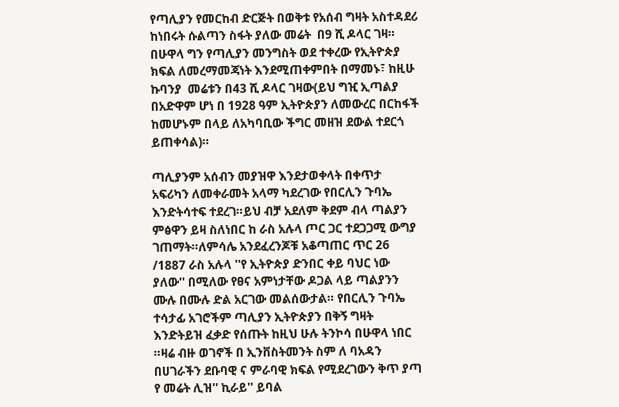የጣሊያን የመርከብ ድርጅት በወቅቱ የአሰብ ግዛት አስተዳደሪ ከነበሩት ሱልጣን ስፋት ያለው መሬት  በ9 ሺ ዶላር ገዛ። በሁዋላ ግን የጣሊያን መንግስት ወደ ተቀረው የኢትዮጵያ ክፍል ለመረማመጃነት እንደሚጠቀምበት በማመኑ፣ ከዚሁ ኩባንያ  መሬቱን በ43 ሺ ዶላር ገዛው(ይህ ግዢ ኢጣልያ በአድዋም ሆነ በ 1928 ዓም ኢትዮጵያን ለመውረር በርከፋች ከመሆኑም በላይ ለአካባቢው ችግር መዘዝ ደውል ተደርጎ ይጠቀሳል)።

ጣሊያንም አሰብን መያዝዋ እንደታወቀላት በቀጥታ አፍሪካን ለመቀራመት አላማ ካደረገው የበርሊን ጉባኤ እንድትሳተፍ ተደረገ።ይህ ብቻ አደለም ቅደም ብላ ጣልያን ምፅዋን ይዛ ስለነበር ከ ራስ አሉላ ጦር ጋር ተደጋጋሚ ውግያ ገጠማት።ለምሳሌ አንደፈረንጆቹ አቆጣጠር ጥር 26 /1887 ራስ አሉላ ''የ ኢትዮጵያ ድንበር ቀይ ባህር ነው ያለው'' በሚለው የፀና አምነታቸው ዶጋል ላይ ጣልያንን ሙሉ በሙሉ ድል አርገው መልሰውታል። የበርሊን ጉባኤ ተሳታፊ አገሮችም ጣሊያን ኢትዮጵያን በቅኝ ግዛት እንድትይዝ ፈቃድ የሰጡት ከዚህ ሁሉ ትንኮሳ በሁዋላ ነበር ።ዛሬ ብዙ ወገኖች በ ኢንቨስትመንት ስም ለ ባአዳን በሀገራችን ደቡባዊ ና ምራባዊ ክፍል የሚደረገውን ቅጥ ያጣ የ መሬት ሊዝ'' ኪራይ'' ይባል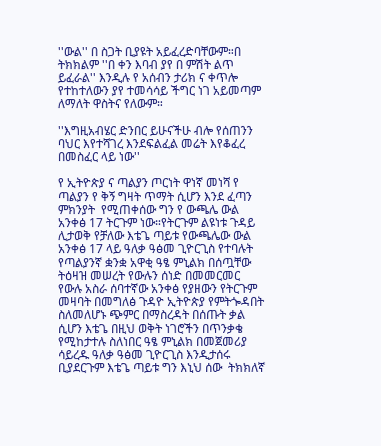''ውል'' በ ስጋት ቢያዩት አይፈረድባቸውም።በ ትክክልም ''በ ቀን እባብ ያየ በ ምሽት ልጥ ይፈራል'' እንዲሉ የ አሰብን ታሪክ ና ቀጥሎ የተከተለውን ያየ ተመሳሳይ ችግር ነገ አይመጣም ለማለት ዋስትና የለውም።

''እግዚአብሄር ድንበር ይሁናችሁ ብሎ የሰጠንን ባህር እየተሻገረ እንደፍልፈል መሬት እየቆፈረ በመስፈር ላይ ነው''

የ ኢትዮጵያ ና ጣልያን ጦርነት ዋነኛ መነሻ የ ጣልያን የ ቅኝ ግዛት ጥማት ሲሆን እንደ ፈጣን ምክንያት  የሚጠቀሰው ግን የ ውጫሌ ውል አንቀፅ 17 ትርጉም ነው።የትርጉም ልዩነቱ ጉዳይ ሊታወቅ የቻለው እቴጌ ጣይቱ የውጫሌው ውል አንቀፅ 17 ላይ ዓለቃ ዓፅመ ጊዮርጊስ የተባሉት የጣልያንኛ ቋንቋ አዋቂ ዓፄ ምኒልክ በሰጧቸው ትዕዛዝ መሠረት የውሉን ሰነድ በመመርመር የውሉ አስራ ሰባተኛው አንቀፅ የያዘውን የትርጉም መዛባት በመግለፅ ጉዳዮ ኢትዮጵያ የምትጐዳበት ስለመለሆኑ ጭምር በማስረዳት በሰጡት ቃል ሲሆን እቴጌ በዚህ ወቅት ነገሮችን በጥንቃቄ የሚከታተሉ ስለነበር ዓፄ ምኒልክ በመጀመሪያ ሳይረዱ ዓለቃ ዓፅመ ጊዮርጊስ እንዲታሰሩ ቢያደርጉም እቴጌ ጣይቱ ግን እኒህ ሰው  ትክክለኛ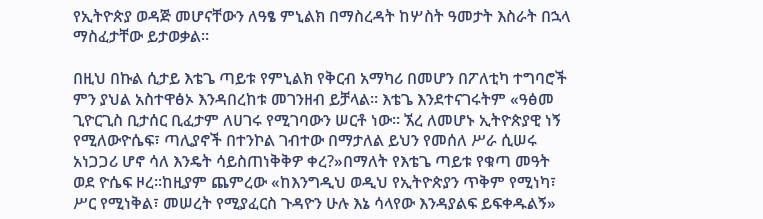የኢትዮጵያ ወዳጅ መሆናቸውን ለዓፄ ምኒልክ በማስረዳት ከሦስት ዓመታት እስራት በኋላ ማስፈታቸው ይታወቃል።

በዚህ በኩል ሲታይ እቴጌ ጣይቱ የምኒልክ የቅርብ አማካሪ በመሆን በፖለቲካ ተግባሮች ምን ያህል አስተዋፅኦ እንዳበረከቱ መገንዘብ ይቻላል። እቴጌ እንደተናገሩትም «ዓፅመ ጊዮርጊስ ቢታሰር ቢፈታም ለሀገሩ የሚገባውን ሠርቶ ነው። ኧረ ለመሆኑ ኢትዮጵያዊ ነኝ የሚለውዮሴፍ፣ ጣሊያኖች በተንኮል ገብተው በማታለል ይህን የመሰለ ሥራ ሲሠሩ አነጋጋሪ ሆኖ ሳለ እንዴት ሳይስጠነቅቅዎ ቀረ?»በማለት የእቴጌ ጣይቱ የቁጣ መዓት ወደ ዮሴፍ ዞረ።ከዚያም ጨምረው «ከእንግዲህ ወዲህ የኢትዮጵያን ጥቅም የሚነካ፣ ሥር የሚነቅል፣ መሠረት የሚያፈርስ ጉዳዮን ሁሉ እኔ ሳላየው እንዳያልፍ ይፍቀዱልኝ»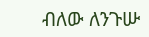ብለው ለንጉሡ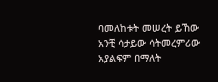ባመለከቱት መሠረት ይኸው አንቺ ሳታይው ሳትመረምሪው አያልፍም በማለት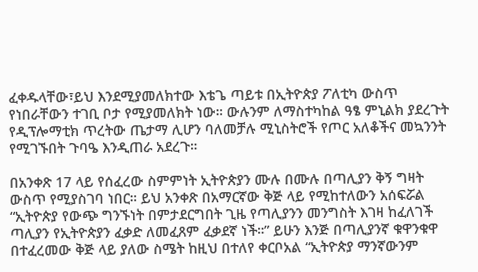ፈቀዱላቸው፣ይህ እንደሚያመለክተው እቴጌ ጣይቱ በኢትዮጵያ ፖለቲካ ውስጥ የነበራቸውን ተገቢ ቦታ የሚያመለክት ነው። ውሉንም ለማስተካከል ዓፄ ምኒልክ ያደረጉት የዲፕሎማቲክ ጥረትው ጤታማ ሊሆን ባለመቻሉ ሚኒስትሮች የጦር አለቆችና መኳንንት የሚገኙበት ጉባዔ እንዲጠራ አደረጉ።

በአንቀጽ 17 ላይ የሰፈረው ስምምነት ኢትዮጵያን ሙሉ በሙሉ በጣሊያን ቅኝ ግዛት ውስጥ የሚያስገባ ነበር። ይህ አንቀጽ በአማርኛው ቅጅ ላይ የሚከተለውን አሰፍሯል “ኢትዮጵያ የውጭ ግንኙነት በምታደርግበት ጊዜ የጣሊያንን መንግስት እገዛ ከፈለገች ጣሊያን የኢትዮጵያን ፈቃድ ለመፈጸም ፈቃደኛ ነች።” ይሁን እንጅ በጣሊያንኛ ቁዋንቁዋ በተፈረመው ቅጅ ላይ ያለው ስሜት ከዚህ በተለየ ቀርቦአል “ኢትዮጵያ ማንኛውንም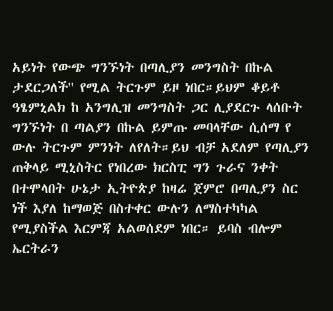አይነት የውጭ ግንኙነት በጣሊያን መንግስት በኩል ታደርጋለች'' የሚል ትርጉም ይዞ ነበር።ይህም ቆይቶ ዓፄምኒልክ ከ አንግሊዝ መንግስት ጋር ሊያደርጉ ላሰቡት ግንኙነት በ ጣልያን በኩል ይምጡ መባላቸው ሲሰማ የ ውሉ ትርጉም ምንነት ለየለት።ይህ ብቻ አደለም የጣሊያን ጠቅላይ ሚኒስትር የነበረው ክርስፒ ግን ጉራና ንቀት በተሞላበት ሁኔታ ኢትዮጵያ ከዛሬ ጀምሮ በጣሊያን ስር ነች እያለ ከማወጅ በስተቀር ውሉን ለማስተካካል የሚያስችል እርምጃ አልወሰደም ነበር። ይባስ ብሎም ኤርትራን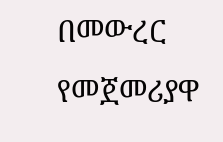በመውረር የመጀመሪያዋ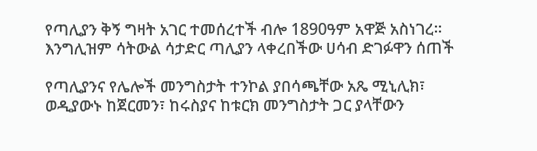የጣሊያን ቅኝ ግዛት አገር ተመሰረተች ብሎ 1890ዓም አዋጅ አስነገረ። እንግሊዝም ሳትውል ሳታድር ጣሊያን ላቀረበችው ሀሳብ ድገፉዋን ሰጠች

የጣሊያንና የሌሎች መንግስታት ተንኮል ያበሳጫቸው አጼ ሚኒሊክ፣ ወዲያውኑ ከጀርመን፣ ከሩስያና ከቱርክ መንግስታት ጋር ያላቸውን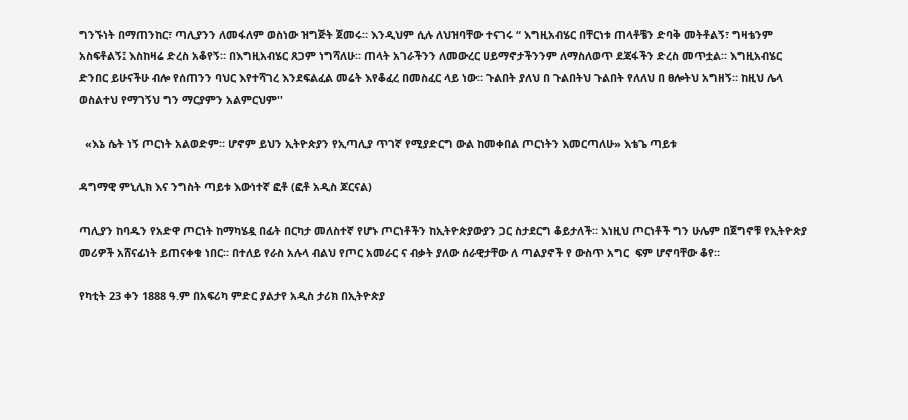ግንኙነት በማጠንከር፣ ጣሊያንን ለመፋለም ወስነው ዝግጅት ጀመሩ። እንዲህም ሲሉ ለህዝባቸው ተናገሩ “ እግዚአብሄር በቸርነቱ ጠላቶቼን ድባቅ መትቶልኝ፣ ግዛቴንም አስፍቶልኝ፤ እስከዛሬ ድረስ አቆየኝ። በእግዚአብሄር ጸጋም ነግሻለሁ። ጠላት አገራችንን ለመውረር ሀይማኖታችንንም ለማስለወጥ ደጃፋችን ድረስ መጥቷል። እግዚአብሄር ድንበር ይሁናችሁ ብሎ የሰጠንን ባህር እየተሻገረ እንደፍልፈል መሬት እየቆፈረ በመስፈር ላይ ነው። ጉልበት ያለህ በ ጉልበትህ ጉልበት የለለህ በ ፀሎትህ አግዘኝ። ከዚህ ሌላ ወስልተህ የማገኝህ ግን ማርያምን አልምርህም''

  «እኔ ሴት ነኝ ጦርነት አልወድም። ሆኖም ይህን ኢትዮጵያን የኢጣሊያ ጥገኛ የሚያድርግ ውል ከመቀበል ጦርነትን እመርጣለሁ» እቴጌ ጣይቱ

ዳግማዊ ምኒሊክ እና ንግስት ጣይቱ እውነተኛ ፎቶ (ፎቶ አዲስ ጆርናል)

ጣሊያን ከባዱን የአድዋ ጦርነት ከማካሄዷ በፊት በርካታ መለስተኛ የሆኑ ጦርነቶችን ከኢትዮጵያውያን ጋር ስታደርግ ቆይታለች። እነዚህ ጦርነቶች ግን ሁሌም በጀግኖቹ የኢትዮጵያ መሪዎች አሸናፊነት ይጠናቀቁ ነበር። በተለይ የራስ አሉላ ብልህ የጦር አመራር ና ብቃት ያለው ሰራዊታቸው ለ ጣልያኖች የ ውስጥ አግር  ፍም ሆኖባቸው ቆየ።

የካቲት 23 ቀን 1888 ዓ.ም በአፍሪካ ምድር ያልታየ አዲስ ታሪክ በኢትዮጵያ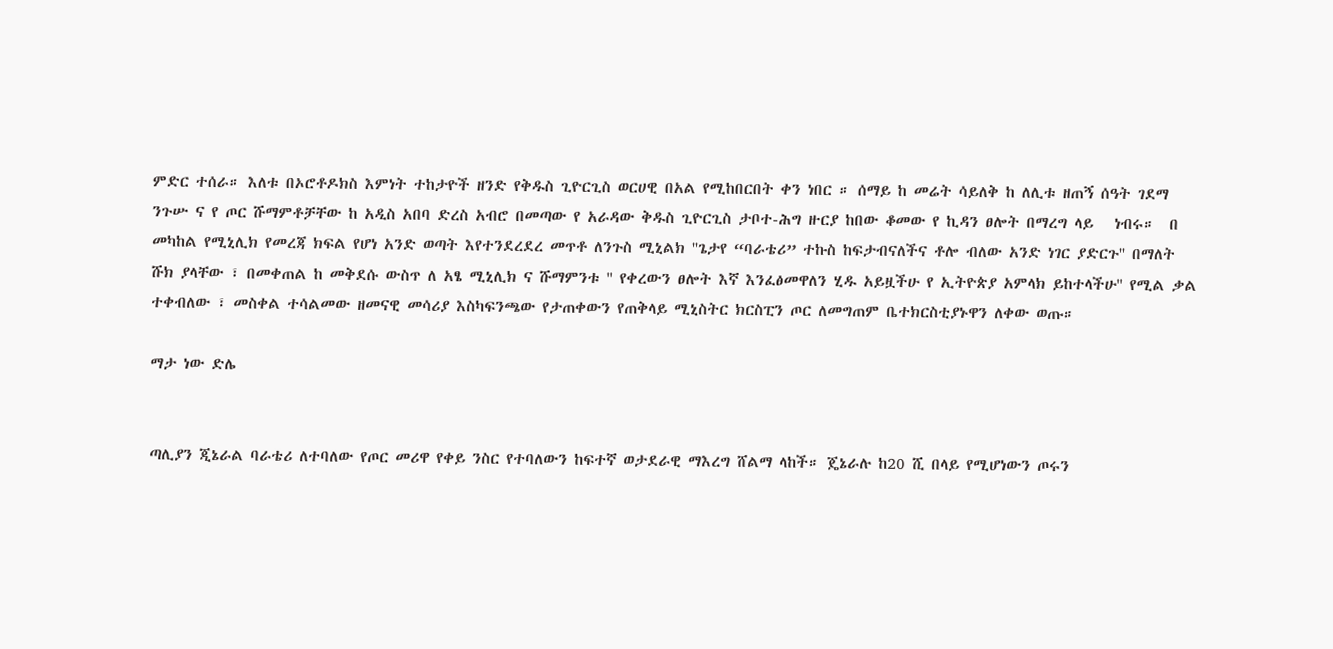ምድር ተሰራ። እለቱ በኦሮቶዶክስ እምነት ተከታዮች ዘንድ የቅዱስ ጊዮርጊስ ወርሀዊ በአል የሚከበርበት ቀን ነበር ። ሰማይ ከ መሬት ሳይለቅ ከ ለሊቱ ዘጠኝ ሰዓት ገደማ ንጉሡ ና የ ጦር ሹማምቶቻቸው ከ አዲስ አበባ ድረስ አብሮ በመጣው የ አራዳው ቅዱስ ጊዮርጊስ ታቦተ-ሕግ ዙርያ ከበው ቆመው የ ኪዳን ፀሎት በማረግ ላይ   ነብሩ።  በ መካከል የሚኒሊክ የመረጃ ክፍል የሆነ አንድ ወጣት እየተንደረደረ መጥቶ ለንጉስ ሚኒልክ ''ጌታየ “ባራቴሪ” ተኩስ ከፍታብናለችና ቶሎ ብለው አንድ ነገር ያድርጉ'' በማለት ሹክ ያላቸው ፣ በመቀጠል ከ መቅደሱ ውስጥ ለ አፄ ሚኒሊክ ና ሹማምንቱ '' የቀረውን ፀሎት እኛ እንፈፅመዋለን ሂዱ አይዟችሁ የ ኢትዮጵያ አምላክ ይከተላችሁ'' የሚል ቃል ተቀብለው ፣ መስቀል ተሳልመው ዘመናዊ መሳሪያ እስካፍንጫው የታጠቀውን የጠቅላይ ሚኒስትር ክርስፒን ጦር ለመግጠም ቤተክርስቲያኑዋን ለቀው ወጡ።

ማታ ነው ድሌ


ጣሊያን ጂኔራል ባራቴሪ ለተባለው የጦር መሪዋ የቀይ ንስር የተባለውን ከፍተኛ ወታደራዊ ማእረግ ሸልማ ላከች። ጄኔራሉ ከ20 ሺ በላይ የሚሆነውን ጦሩን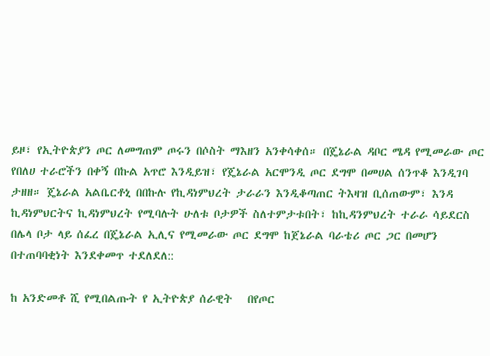ይዞ፣ የኢትዮጵያን ጦር ለመግጠም ጦሩን በሶስት ማእዘን አንቀሳቀሰ። በጄኔራል ዳቦር ሜዳ የሚመራው ጦር የበለሀ ተራሮችን በቀኝ በኩል አጥሮ እንዲይዝ፣ የጄኔራል አርሞንዲ ጦር ደግሞ በመሀል ሰንጥቆ እንዲገባ ታዘዘ። ጄኔራል አልቤርቶኒ በበኩሉ የኪዳነምህረት ታራራን እንዲቆጣጠር ትእዛዝ ቢሰጠውም፣ እንዳ ኪዳነምህርትና ኪዳነምህረት የሚባሉት ሁለቱ ቦታዎች ስለተምታቱበት፣ ከኪዳንምህረት ተራራ ሳይደርስ በሌላ ቦታ ላይ ሰፈረ በጄኔራል ኢሊና የሚመራው ጦር ደግሞ ከጀኔራል ባራቴሪ ጦር ጋር በመሆን በተጠባባቂነት እንደቀመጥ ተደለደለ::

ከ አንድመቶ ሺ የሚበልጡት የ ኢትዮጵያ ሰራዊት   በየጦር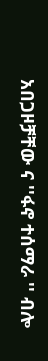አበጋዞቻቸው ና ''ፋኖ ተሰማራ '' ብሎ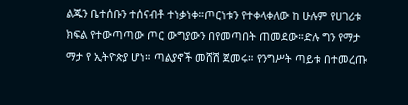ልጁን ቤተሰቡን ተሰናብቶ ተነቃነቀ።ጦርነቱን የተቀላቀለው ከ ሁሉም የሀገሪቱ ክፍል የተውጣጣው ጦር ውግያውን በየመጣበት ጠመደው።ድሉ ግን የማታ ማታ የ ኢትዮጵያ ሆነ። ጣልያኖች መሸሽ ጀመሩ። የንግሥት ጣይቱ በተመረጡ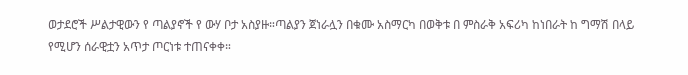ወታደሮች ሥልታዊውን የ ጣልያኖች የ ውሃ ቦታ አስያዙ።ጣልያን ጀነራሏን በቁሙ አስማርካ በወቅቱ በ ምስራቅ አፍሪካ ከነበራት ከ ግማሽ በላይ የሚሆን ሰራዊቷን አጥታ ጦርነቱ ተጠናቀቀ።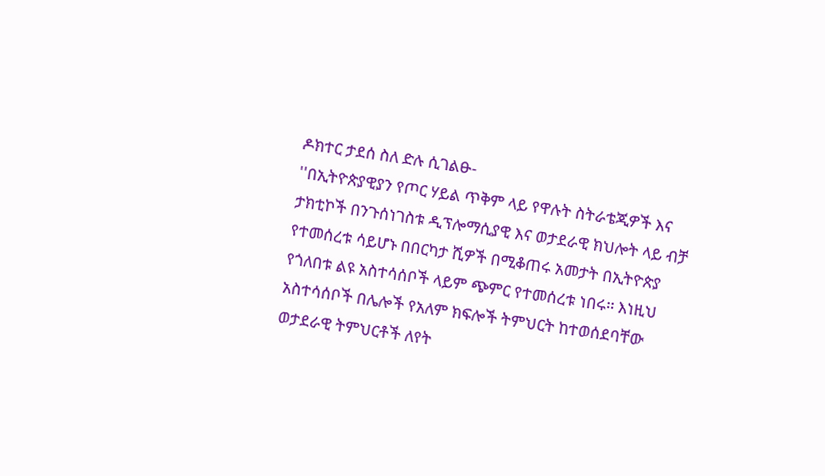ዶክተር ታደሰ ስለ ድሉ ሲገልፁ-
''በኢትዮጵያዊያን የጦር ሃይል ጥቅም ላይ የዋሉት ስትራቴጂዎች እና ታክቲኮች በንጉሰነገስቱ ዲፕሎማሲያዊ እና ወታደራዊ ክህሎት ላይ ብቻ የተመሰረቱ ሳይሆኑ በበርካታ ሺዎች በሚቆጠሩ አመታት በኢትዮጵያ የጎለበቱ ልዩ አስተሳሰቦች ላይም ጭምር የተመሰረቱ ነበሩ፡፡ እነዚህ አስተሳሰቦች በሌሎች የአለም ክፍሎች ትምህርት ከተወሰደባቸው ወታደራዊ ትምህርቶች ለየት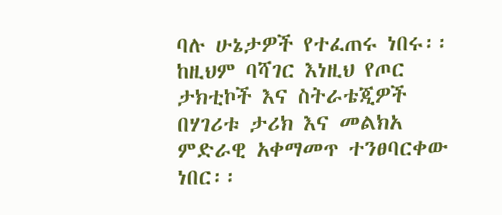ባሉ ሁኔታዎች የተፈጠሩ ነበሩ፡፡ ከዚህም ባሻገር እነዚህ የጦር ታክቲኮች እና ስትራቴጂዎች በሃገሪቱ ታሪክ እና መልክአ ምድራዊ አቀማመጥ ተንፀባርቀው ነበር፡፡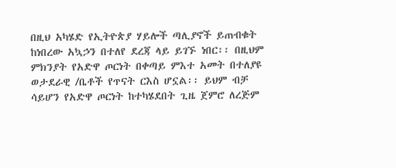በዚህ አካሄድ የኢትዮጵያ ሃይሎች ጣሊያኖች ይጠብቁት ከነበረው አኳኃን በተለየ ደረጃ ላይ ይገኙ ነበር፡፡ በዚህም ምክንያት የአድዋ ጦርነት በቀጣይ ምእተ አመት በተለያዩ ወታደራዊ /ቤቶች የጥናት ርእስ ሆኗል፡፡ ይህም ብቻ ሳይሆን የአድዋ ጦርነት ከተካሄደበት ጊዜ ጀምሮ ለረጅም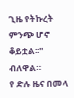ጊዜ የትኩረት ምንጭ ሆኖ ቆይቷል፡፡'' ብለዋል።
የ ድሉ ዜና በመላ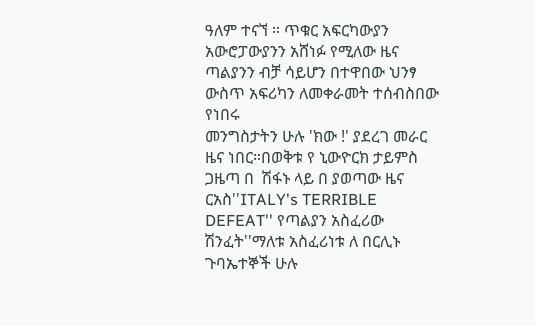ዓለም ተናኘ ። ጥቁር አፍርካውያን አውሮፓውያንን አሸነፉ የሚለው ዜና ጣልያንን ብቻ ሳይሆን በተዋበው ህንፃ ውስጥ አፍሪካን ለመቀራመት ተሰብስበው የነበሩ
መንግስታትን ሁሉ 'ክው !' ያደረገ መራር ዜና ነበር።በወቅቱ የ ኒውዮርክ ታይምስ  ጋዜጣ በ  ሽፋኑ ላይ በ ያወጣው ዜና ርአስ''ITALY's TERRIBLE DEFEAT'' የጣልያን አስፈሪው ሽንፈት''ማለቱ አስፈሪነቱ ለ በርሊኑ ጉባኤተኞች ሁሉ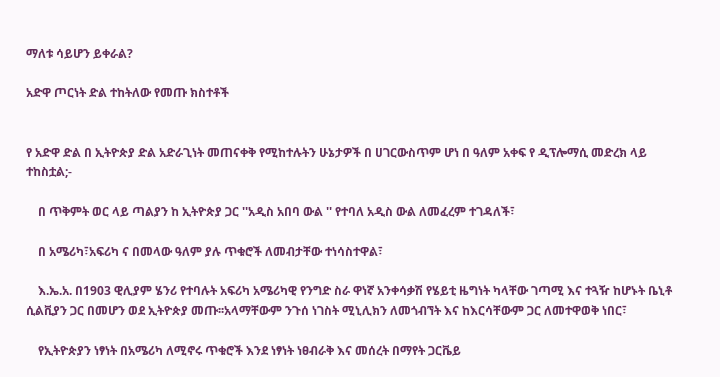ማለቱ ሳይሆን ይቀራል?

አድዋ ጦርነት ድል ተከትለው የመጡ ክስተቶች


የ አድዋ ድል በ ኢትዮጵያ ድል አድራጊነት መጠናቀቅ የሚከተሉትን ሁኔታዎች በ ሀገርውስጥም ሆነ በ ዓለም አቀፍ የ ዲፕሎማሲ መድረክ ላይ ተከስቷል;-

    በ ጥቅምት ወር ላይ ጣልያን ከ ኢትዮጵያ ጋር ''አዲስ አበባ ውል '' የተባለ አዲስ ውል ለመፈረም ተገዳለች፣

    በ አሜሪካ፣አፍሪካ ና በመላው ዓለም ያሉ ጥቁሮች ለመብታቸው ተነሳስተዋል፣

    እ.ኤ.አ. በ1903 ዊሊያም ሄንሪ የተባሉት አፍሪካ አሜሪካዊ የንግድ ስራ ዋነኛ አንቀሳቃሽ የሄይቲ ዜግነት ካላቸው ገጣሚ እና ተጓዥ ከሆኑት ቤኒቶ ሲልቪያን ጋር በመሆን ወደ ኢትዮጵያ መጡ፡፡አላማቸውም ንጉሰ ነገስት ሚኒሊክን ለመጎብኘት እና ከእርሳቸውም ጋር ለመተዋወቅ ነበር፣

    የኢትዮጵያን ነፃነት በአሜሪካ ለሚኖሩ ጥቁሮች እንደ ነፃነት ነፀብራቅ እና መሰረት በማየት ጋርቬይ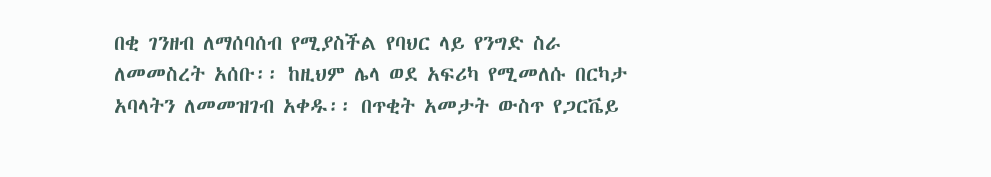በቂ ገንዘብ ለማሰባሰብ የሚያስችል የባህር ላይ የንግድ ስራ ለመመስረት አሰቡ፡፡ ከዚህም ሌላ ወደ አፍሪካ የሚመለሱ በርካታ አባላትን ለመመዝገብ አቀዱ፡፡ በጥቂት አመታት ውስጥ የጋርቬይ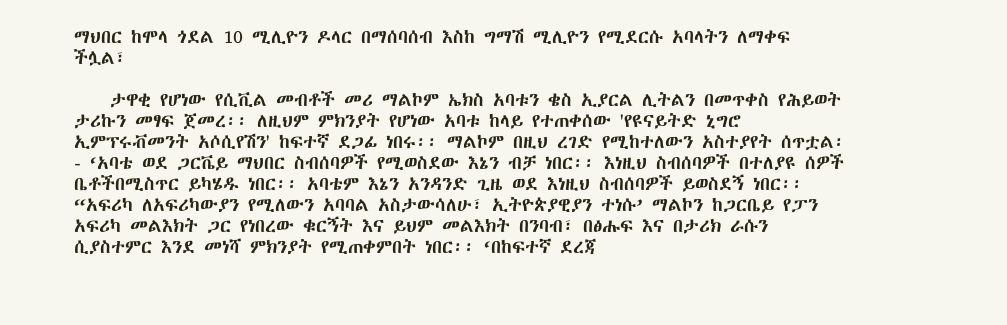ማህበር ከሞላ ጎደል 10 ሚሊዮን ዶላር በማሰባሰብ እስከ ግማሽ ሚሊዮን የሚደርሱ አባላትን ለማቀፍ ችሏል፣

    ታዋቂ የሆነው የሲቪል መብቶች መሪ ማልኮም ኤክስ አባቱን ቄስ ኢያርል ሊትልን በመጥቀስ የሕይወት ታሪኩን መፃፍ ጀመረ፡፡ ለዚህም ምክንያት የሆነው አባቱ ከላይ የተጠቀሰው 'የዩናይትድ ኒግሮ ኢምፕሩቭመንት አሶሲየሽን' ከፍተኛ ደጋፊ ነበሩ፡፡ ማልኮም በዚህ ረገድ የሚከተለውን አስተያየት ሰጥቷል፡- ‘አባቴ ወደ ጋርቬይ ማህበር ስብሰባዎች የሚወስደው እኔን ብቻ ነበር፡፡ እነዚህ ስብሰባዎች በተለያዩ ሰዎች ቤቶችበሚስጥር ይካሄዱ ነበር፡፡ አባቴም እኔን አንዳንድ ጊዜ ወደ እነዚህ ስብሰባዎች ይወስደኝ ነበር፡፡ “አፍሪካ ለአፍሪካውያን የሚለውን አባባል አስታውሳለሁ፣ ኢትዮጵያዊያን ተነሱ’ ማልኮን ከጋርቤይ የፓን አፍሪካ መልእክት ጋር የነበረው ቁርኝት እና ይህም መልእክት በንባብ፣ በፅሑፍ እና በታሪክ ራሱን ሲያስተምር እንደ መነሻ ምክንያት የሚጠቀምበት ነበር፡፡ ‘በከፍተኛ ደረጃ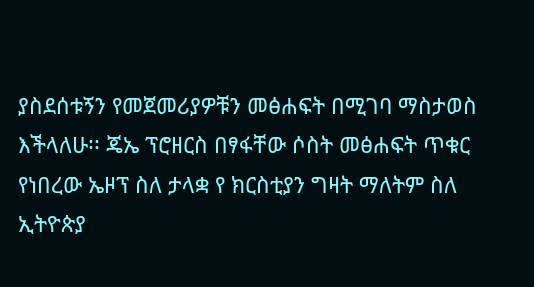ያስደሰቱኝን የመጀመሪያዎቹን መፅሐፍት በሚገባ ማስታወስ እችላለሁ፡፡ ጄኤ ፕሮዘርስ በፃፋቸው ሶስት መፅሐፍት ጥቁር የነበረው ኤዞፕ ስለ ታላቋ የ ክርስቲያን ግዛት ማለትም ስለ ኢትዮጵያ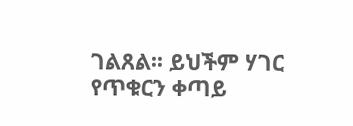ገልጸል፡፡ ይህችም ሃገር የጥቁርን ቀጣይ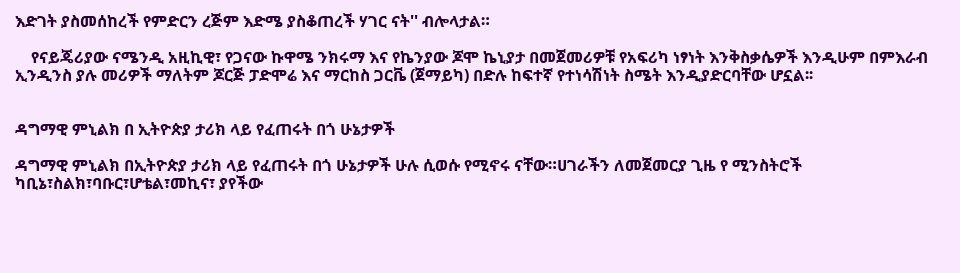እድገት ያስመሰከረች የምድርን ረጅም እድሜ ያስቆጠረች ሃገር ናት'' ብሎላታል።

    የናይጄሪያው ናሜንዲ አዚኪዊ፣ የጋናው ኩዋሜ ንክሩማ እና የኬንያው ጆሞ ኬኒያታ በመጀመሪዎቹ የአፍሪካ ነፃነት እንቅስቃሴዎች እንዲሁም በምእራብ ኢንዲንስ ያሉ መሪዎች ማለትም ጆርጅ ፓድሞሬ እና ማርከስ ጋርቬ (ጀማይካ) በድሉ ከፍተኛ የተነሳሽነት ስሜት እንዲያድርባቸው ሆኗል፡፡


ዳግማዊ ምኒልክ በ ኢትዮጵያ ታሪክ ላይ የፈጠሩት በጎ ሁኔታዎች

ዳግማዊ ምኒልክ በኢትዮጵያ ታሪክ ላይ የፈጠሩት በጎ ሁኔታዎች ሁሉ ሲወሱ የሚኖሩ ናቸው።ሀገራችን ለመጀመርያ ጊዜ የ ሚንስትሮች ካቢኔ፣ስልክ፣ባቡር፣ሆቴል፣መኪና፣ ያየችው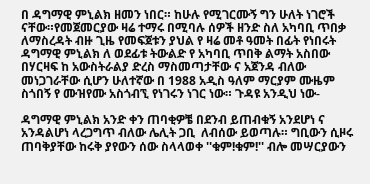በ ዳግማዊ ምኒልክ ዘመን ነበር። ከሁሉ የሚገርሙኝ ግን ሁለት ነገሮች ናቸው።የመጀመርያው ዛሬ ተማሩ በሚባሉ ሰዎች ዘንድ ስለ አካባቢ ጥበቃ ለማስረዳት ብዙ ጊዜ የመፍጀቱን ያህል የ ዛሬ መቶ ዓመት በፊት የነበሩት ዳግማዊ ምኒልክ ለ ወደፊቱ ትውልድ የ አካባቢ ጥበቅ ልማት አስበው በሃርዛፍ ከ አውስትራልያ ድረስ ማስመጣታቸው ና አጀንዳ ብለው መነጋገራቸው ሲሆን ሁለተኛው በ 1988 አዲስ ዓለም ማርያም ሙዜም ስጎበኝ የ ሙዝየሙ አስጎብኚ የነገሩን ነገር ነው። ጉዳዩ አንዲህ ነው-

ዳግማዊ ምኒልክ አንድ ቀን ጠባቂዎቼ በደንብ ይጠብቁኝ አንደሆነ ና አንዳልሆነ ላረጋግጥ ብለው ሌሊት ጋቢ  ለብሰው ይወጣሉ። ግቢውን ሲዞሩ  ጠባቅያቸው ከሩቅ ያየውን ሰው ስላላወቀ ''ቁም!ቁም!'' ብሎ መሣርያውን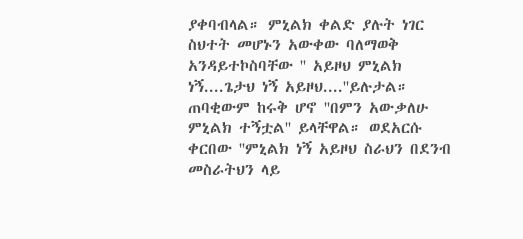ያቀባብላል። ምኒልክ ቀልድ ያሉት ነገር ስህተት መሆኑን አውቀው ባለማወቅ አንዳይተኮስባቸው '' አይዞህ ምኒልክ ነኝ....ጌታህ ነኝ አይዞህ....''ይሉታል። ጠባቂውም ከሩቅ ሆኖ ''በምን አውቃለሁ ምኒልክ ተኝቷል'' ይላቸዋል። ወደአርሱ ቀርበው ''ምኒልክ ነኝ አይዞህ ስራህን በደንብ መስራትህን ላይ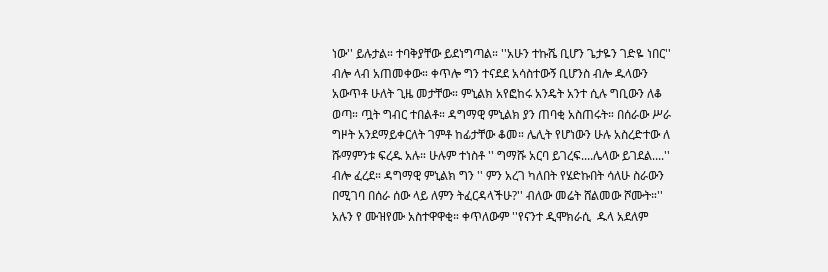ነው'' ይሉታል። ተባቅያቸው ይደነግጣል። ''አሁን ተኩሼ ቢሆን ጌታዬን ገድዬ ነበር'' ብሎ ላብ አጠመቀው። ቀጥሎ ግን ተናደደ አሳስተውኝ ቢሆንስ ብሎ ዱላውን አውጥቶ ሁለት ጊዜ መታቸው። ምኒልክ አየፎከሩ አንዴት አንተ ሲሉ ግቢውን ለቆ ወጣ። ጧት ግብር ተበልቶ። ዳግማዊ ምኒልክ ያን ጠባቂ አስጠሩት። በሰራው ሥራ ግዞት አንደማይቀርለት ገምቶ ከፊታቸው ቆመ። ሌሊት የሆነውን ሁሉ አስረድተው ለ ሹማምንቱ ፍረዱ አሉ። ሁሉም ተነስቶ '' ግማሹ አርባ ይገረፍ....ሌላው ይገደል....'' ብሎ ፈረደ። ዳግማዊ ምኒልክ ግን '' ምን አረገ ካለበት የሄድኩበት ሳለሁ ስራውን በሚገባ በሰራ ሰው ላይ ለምን ትፈርዳላችሁ?'' ብለው መሬት ሸልመው ሾሙት።'' አሉን የ ሙዝየሙ አስተዋዋቂ። ቀጥለውም ''የናንተ ዲሞክራሲ  ዱላ አደለም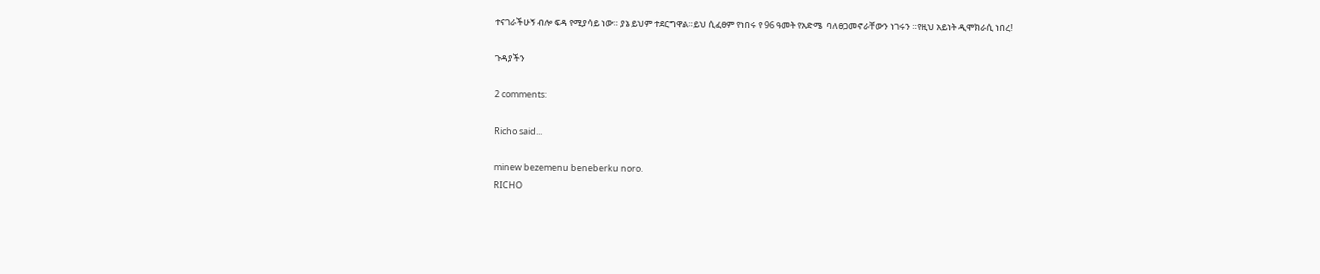ተናገራችሁኝ ብሎ ፍዳ የሚያሳይ ነው። ያኔ ይህም ተደርግዋል።ይህ ሲፈፀም የነበሩ የ 96 ዓመት የአድሜ  ባለፀጋመኖራቸውን ነገሩን ።የዚህ አይነት ዲሞክራሲ ነበረ!

ጉዳያችን

2 comments:

Richo said...

minew bezemenu beneberku noro.
RICHO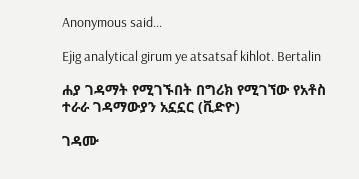Anonymous said...

Ejig analytical girum ye atsatsaf kihlot. Bertalin

ሐያ ገዳማት የሚገኙበት በግሪክ የሚገኘው የአቶስ ተራራ ገዳማውያን አኗኗር (ቪድዮ)

ገዳሙ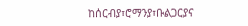ከሰርብያ፣ሮማንያ፣ቡልጋርያና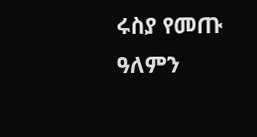ሩስያ የመጡ ዓለምን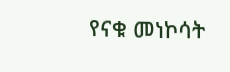የናቁ መነኮሳት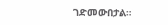ገድመውበታል።